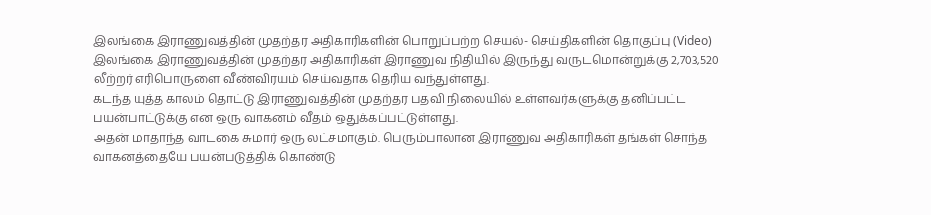இலங்கை இராணுவத்தின் முதற்தர அதிகாரிகளின் பொறுப்பற்ற செயல்- செய்திகளின் தொகுப்பு (Video)
இலங்கை இராணுவத்தின் முதற்தர அதிகாரிகள் இராணுவ நிதியில் இருந்து வருடமொன்றுக்கு 2,703,520 லீற்றர் எரிபொருளை வீண்விரயம் செய்வதாக தெரிய வந்துள்ளது.
கடந்த யுத்த காலம் தொட்டு இராணுவத்தின் முதற்தர பதவி நிலையில் உள்ளவர்களுக்கு தனிப்பட்ட பயன்பாட்டுக்கு என ஒரு வாகனம் வீதம் ஒதுக்கப்பட்டுள்ளது.
அதன் மாதாந்த வாடகை சுமார் ஒரு லட்சமாகும். பெரும்பாலான இராணுவ அதிகாரிகள் தங்கள் சொந்த வாகனத்தையே பயன்படுத்திக் கொண்டு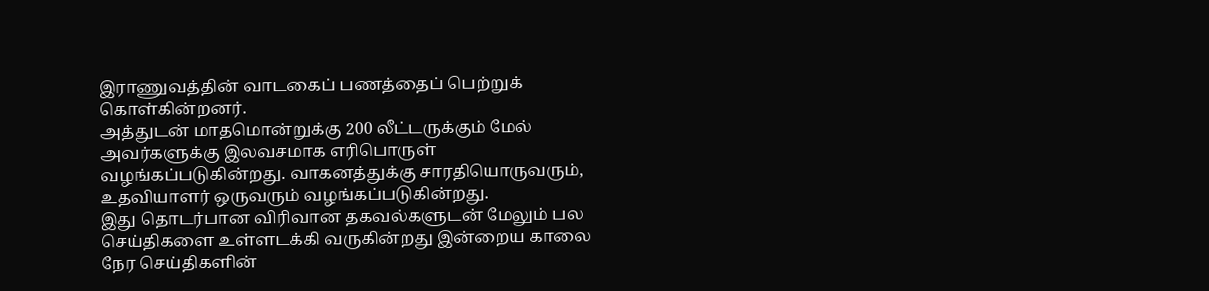இராணுவத்தின் வாடகைப் பணத்தைப் பெற்றுக் கொள்கின்றனர்.
அத்துடன் மாதமொன்றுக்கு 200 லீட்டருக்கும் மேல் அவர்களுக்கு இலவசமாக எரிபொருள் வழங்கப்படுகின்றது. வாகனத்துக்கு சாரதியொருவரும், உதவியாளர் ஒருவரும் வழங்கப்படுகின்றது.
இது தொடர்பான விரிவான தகவல்களுடன் மேலும் பல செய்திகளை உள்ளடக்கி வருகின்றது இன்றைய காலை நேர செய்திகளின்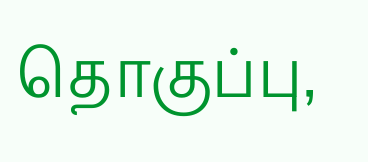தொகுப்பு,